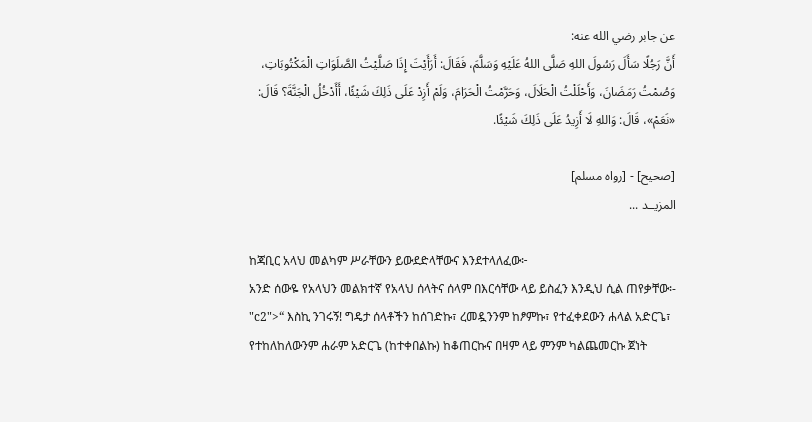عن جابر رضي الله عنه:
أَنَّ رَجُلًا سَأَلَ رَسُولَ اللهِ صَلَّى اللهُ عَلَيْهِ وَسَلَّمَ، فَقَالَ: أَرَأَيْتَ إِذَا صَلَّيْتُ الصَّلَوَاتِ الْمَكْتُوبَاتِ، وَصُمْتُ رَمَضَانَ، وَأَحْلَلْتُ الْحَلَالَ، وَحَرَّمْتُ الْحَرَامَ، وَلَمْ أَزِدْ عَلَى ذَلِكَ شَيْئًا، أَأَدْخُلُ الْجَنَّةَ؟ قَالَ: «نَعَمْ»، قَالَ: وَاللهِ لَا أَزِيدُ عَلَى ذَلِكَ شَيْئًا.

[صحيح] - [رواه مسلم]
المزيــد ...

ከጃቢር አላህ መልካም ሥራቸውን ይውደድላቸውና እንደተላለፈው፦
አንድ ሰውዬ የአላህን መልክተኛ የአላህ ሰላትና ሰላም በእርሳቸው ላይ ይስፈን እንዲህ ሲል ጠየቃቸው፡- "c2">“ እስኪ ንገሩኝ! ግዴታ ሰላቶችን ከሰገድኩ፣ ረመዷንንም ከፆምኩ፣ የተፈቀደውን ሐላል አድርጌ፣ የተከለከለውንም ሐራም አድርጌ (ከተቀበልኩ) ከቆጠርኩና በዛም ላይ ምንም ካልጨመርኩ ጀነት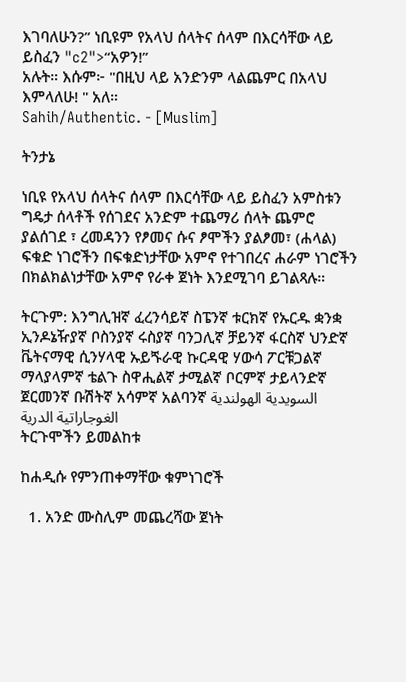እገባለሁን?” ነቢዩም የአላህ ሰላትና ሰላም በእርሳቸው ላይ ይስፈን "c2">“አዎን!”
አሉት። እሱም፦ "በዚህ ላይ አንድንም ላልጨምር በአላህ እምላለሁ! " አለ።
Sahih/Authentic. - [Muslim]

ትንታኔ

ነቢዩ የአላህ ሰላትና ሰላም በእርሳቸው ላይ ይስፈን አምስቱን ግዴታ ሰላቶች የሰገደና አንድም ተጨማሪ ሰላት ጨምሮ ያልሰገደ ፣ ረመዳንን የፆመና ሱና ፆሞችን ያልፆመ፣ (ሐላል) ፍቁድ ነገሮችን በፍቁድነታቸው አምኖ የተገበረና ሐራም ነገሮችን በክልክልነታቸው አምኖ የራቀ ጀነት እንደሚገባ ይገልጻሉ።

ትርጉም: እንግሊዝኛ ፈረንሳይኛ ስፔንኛ ቱርክኛ የኡርዱ ቋንቋ ኢንዶኔዥያኛ ቦስንያኛ ሩስያኛ ባንጋሊኛ ቻይንኛ ፋርስኛ ህንድኛ ቬትናማዊ ሲንሃላዊ ኡይጙራዊ ኩርዳዊ ሃውሳ ፖርቹጋልኛ ማላያላምኛ ቴልጉ ስዋሒልኛ ታሚልኛ ቦርምኛ ታይላንድኛ ጀርመንኛ ቡሽትኛ አሳምኛ አልባንኛ السويدية الهولندية الغوجاراتية الدرية
ትርጉሞችን ይመልከቱ

ከሐዲሱ የምንጠቀማቸው ቁምነገሮች

  1. አንድ ሙስሊም መጨረሻው ጀነት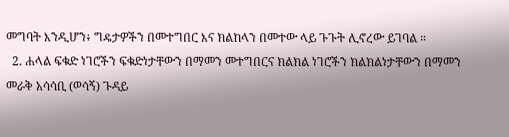መግባት እንዲሆን፥ ግዴታዎችን በመተግበር እና ክልከላን በመተው ላይ ጉጉት ሊኖረው ይገባል ።
  2. ሐላል ፍቁድ ነገሮችን ፍቁድነታቸውን በማመን መተግበርና ክልክል ነገሮችን ክልክልነታቸውን በማመን መራቅ አሳሳቢ (ወሳኝ) ጉዳይ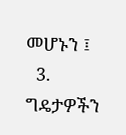መሆኑን ፤
  3. ግዴታዎችን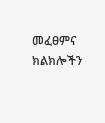መፈፀምና ክልክሎችን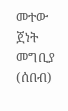መተው ጀነት መግቢያ (ሰበብ)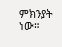ምክንያት ነው።